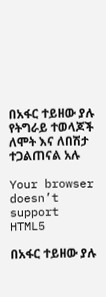በአፋር ተይዘው ያሉ የትግራይ ተወላጆች ለሞት እና ለበሽታ ተጋልጠናል አሉ

Your browser doesn’t support HTML5

በአፋር ተይዘው ያሉ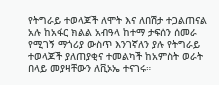የትግራይ ተወላጆች ለሞት እና ለበሽታ ተጋልጠናል አሉ ከአፋር ክልል አብዓላ ከተማ ታፍሰን ሰመራ የሚገኝ ማጎሪያ ውስጥ እንገኛለን ያሉ የትግራይ ተወላጆች ያለጠያቂና ተመልካች ከአምስት ወራት በላይ መያዛቸውን ለቪኦኤ ተናገሩ።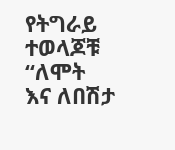የትግራይ ተወላጆቹ “ለሞት እና ለበሽታ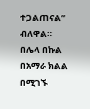ተጋልጠናል” ብለዋል።
በሌላ በኩል በአማራ ክልል በሚገኙ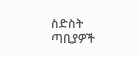ስድስት ጣቢያዎች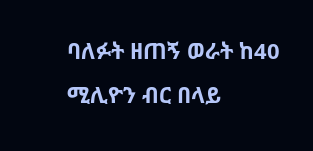ባለፉት ዘጠኝ ወራት ከ40 ሚሊዮን ብር በላይ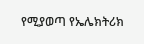የሚያወጣ የኤሌክትሪክ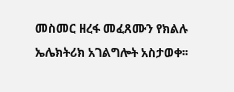መስመር ዘረፋ መፈጸሙን የክልሉ ኤሌክትሪክ አገልግሎት አስታወቀ፡፡